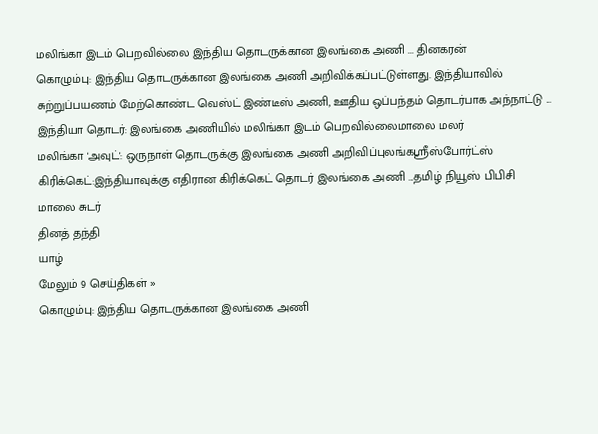மலிங்கா இடம் பெறவில்லை இந்திய தொடருக்கான இலங்கை அணி ... தினகரன்
கொழும்பு: இந்திய தொடருக்கான இலங்கை அணி அறிவிக்கப்பட்டுள்ளது. இந்தியாவில் சுற்றுப்பயணம் மேற்கொண்ட வெஸ்ட் இண்டீஸ் அணி, ஊதிய ஒப்பந்தம் தொடர்பாக அந்நாட்டு ...
இந்தியா தொடர்: இலங்கை அணியில் மலிங்கா இடம் பெறவில்லைமாலை மலர்
மலிங்கா 'அவுட்': ஒருநாள் தொடருக்கு இலங்கை அணி அறிவிப்புலங்கஸ்ரீஸ்போர்ட்ஸ்
கிரிக்கெட்:இந்தியாவுக்கு எதிரான கிரிக்கெட் தொடர் இலங்கை அணி ...தமிழ் நியூஸ் பிபிசி
மாலை சுடர்
தினத் தந்தி
யாழ்
மேலும் 9 செய்திகள் »
கொழும்பு: இந்திய தொடருக்கான இலங்கை அணி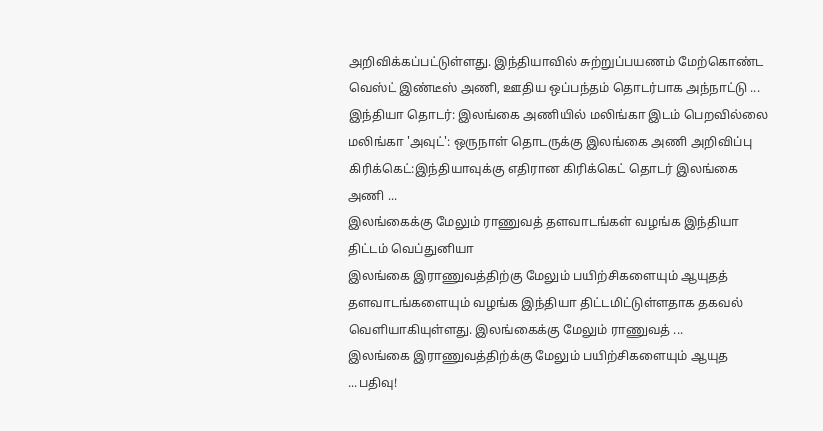அறிவிக்கப்பட்டுள்ளது. இந்தியாவில் சுற்றுப்பயணம் மேற்கொண்ட வெஸ்ட் இண்டீஸ் அணி, ஊதிய ஒப்பந்தம் தொடர்பாக அந்நாட்டு ...
இந்தியா தொடர்: இலங்கை அணியில் மலிங்கா இடம் பெறவில்லை
மலிங்கா 'அவுட்': ஒருநாள் தொடருக்கு இலங்கை அணி அறிவிப்பு
கிரிக்கெட்:இந்தியாவுக்கு எதிரான கிரிக்கெட் தொடர் இலங்கை அணி ...
இலங்கைக்கு மேலும் ராணுவத் தளவாடங்கள் வழங்க இந்தியா திட்டம் வெப்துனியா
இலங்கை இராணுவத்திற்கு மேலும் பயிற்சிகளையும் ஆயுதத் தளவாடங்களையும் வழங்க இந்தியா திட்டமிட்டுள்ளதாக தகவல் வெளியாகியுள்ளது. இலங்கைக்கு மேலும் ராணுவத் ...
இலங்கை இராணுவத்திற்க்கு மேலும் பயிற்சிகளையும் ஆயுத ...பதிவு!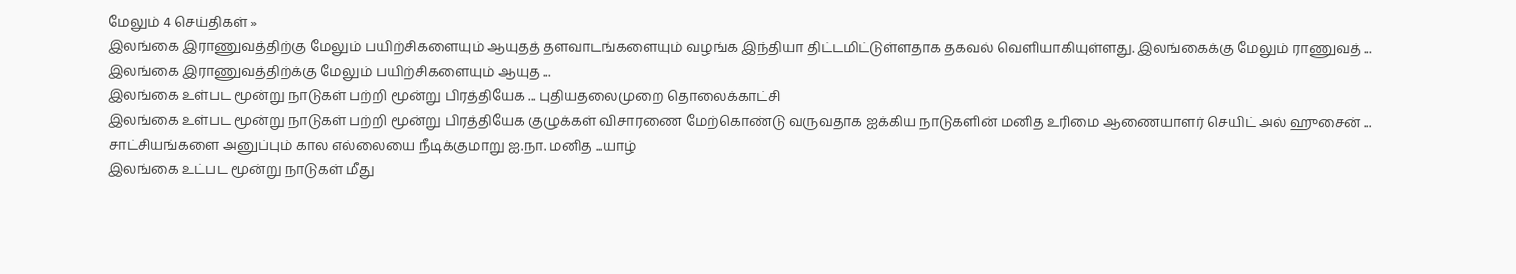மேலும் 4 செய்திகள் »
இலங்கை இராணுவத்திற்கு மேலும் பயிற்சிகளையும் ஆயுதத் தளவாடங்களையும் வழங்க இந்தியா திட்டமிட்டுள்ளதாக தகவல் வெளியாகியுள்ளது. இலங்கைக்கு மேலும் ராணுவத் ...
இலங்கை இராணுவத்திற்க்கு மேலும் பயிற்சிகளையும் ஆயுத ...
இலங்கை உள்பட மூன்று நாடுகள் பற்றி மூன்று பிரத்தியேக ... புதியதலைமுறை தொலைக்காட்சி
இலங்கை உள்பட மூன்று நாடுகள் பற்றி மூன்று பிரத்தியேக குழுக்கள் விசாரணை மேற்கொண்டு வருவதாக ஐக்கிய நாடுகளின் மனித உரிமை ஆணையாளர் செயிட் அல் ஹுசைன் ...
சாட்சியங்களை அனுப்பும் கால எல்லையை நீடிக்குமாறு ஐ.நா. மனித ...யாழ்
இலங்கை உட்பட மூன்று நாடுகள் மீது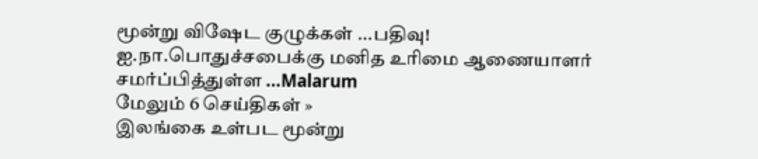மூன்று விஷேட குழுக்கள் ...பதிவு!
ஐ.நா.பொதுச்சபைக்கு மனித உரிமை ஆணையாளர் சமர்ப்பித்துள்ள ...Malarum
மேலும் 6 செய்திகள் »
இலங்கை உள்பட மூன்று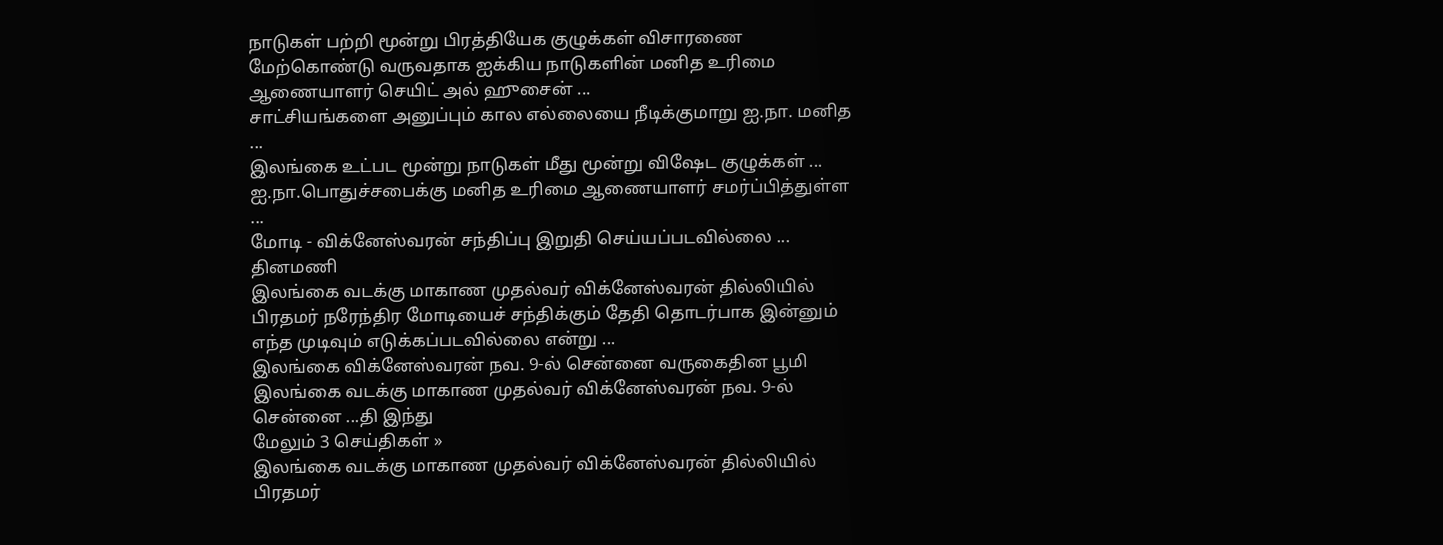நாடுகள் பற்றி மூன்று பிரத்தியேக குழுக்கள் விசாரணை மேற்கொண்டு வருவதாக ஐக்கிய நாடுகளின் மனித உரிமை ஆணையாளர் செயிட் அல் ஹுசைன் ...
சாட்சியங்களை அனுப்பும் கால எல்லையை நீடிக்குமாறு ஐ.நா. மனித ...
இலங்கை உட்பட மூன்று நாடுகள் மீது மூன்று விஷேட குழுக்கள் ...
ஐ.நா.பொதுச்சபைக்கு மனித உரிமை ஆணையாளர் சமர்ப்பித்துள்ள ...
மோடி - விக்னேஸ்வரன் சந்திப்பு இறுதி செய்யப்படவில்லை ... தினமணி
இலங்கை வடக்கு மாகாண முதல்வர் விக்னேஸ்வரன் தில்லியில் பிரதமர் நரேந்திர மோடியைச் சந்திக்கும் தேதி தொடர்பாக இன்னும் எந்த முடிவும் எடுக்கப்படவில்லை என்று ...
இலங்கை விக்னேஸ்வரன் நவ. 9-ல் சென்னை வருகைதின பூமி
இலங்கை வடக்கு மாகாண முதல்வர் விக்னேஸ்வரன் நவ. 9-ல் சென்னை ...தி இந்து
மேலும் 3 செய்திகள் »
இலங்கை வடக்கு மாகாண முதல்வர் விக்னேஸ்வரன் தில்லியில் பிரதமர்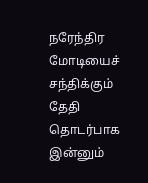நரேந்திர மோடியைச் சந்திக்கும் தேதி தொடர்பாக இன்னும்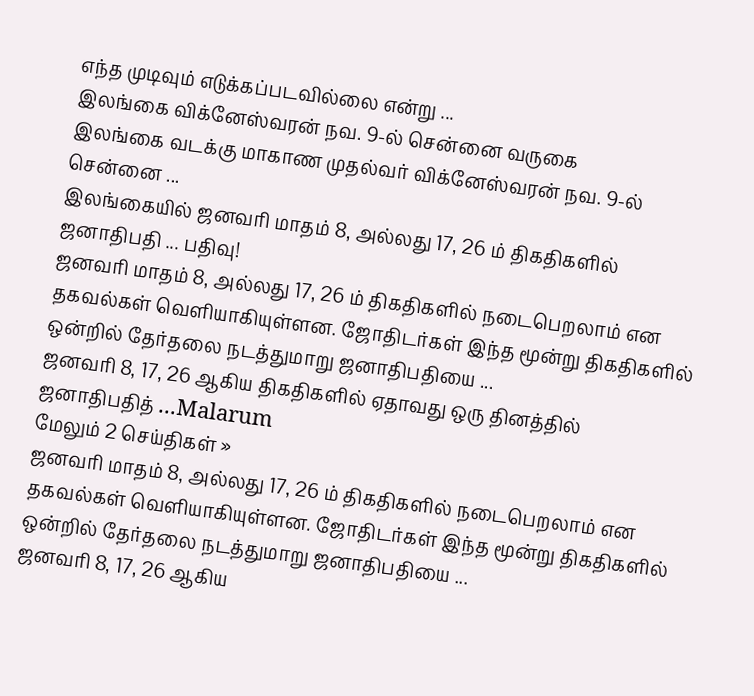எந்த முடிவும் எடுக்கப்படவில்லை என்று ...
இலங்கை விக்னேஸ்வரன் நவ. 9-ல் சென்னை வருகை
இலங்கை வடக்கு மாகாண முதல்வர் விக்னேஸ்வரன் நவ. 9-ல் சென்னை ...
இலங்கையில் ஜனவரி மாதம் 8, அல்லது 17, 26 ம் திகதிகளில் ஜனாதிபதி ... பதிவு!
ஜனவரி மாதம் 8, அல்லது 17, 26 ம் திகதிகளில் நடைபெறலாம் என தகவல்கள் வெளியாகியுள்ளன. ஜோதிடர்கள் இந்த மூன்று திகதிகளில் ஒன்றில் தேர்தலை நடத்துமாறு ஜனாதிபதியை ...
ஜனவரி 8, 17, 26 ஆகிய திகதிகளில் ஏதாவது ஒரு தினத்தில் ஜனாதிபதித் ...Malarum
மேலும் 2 செய்திகள் »
ஜனவரி மாதம் 8, அல்லது 17, 26 ம் திகதிகளில் நடைபெறலாம் என தகவல்கள் வெளியாகியுள்ளன. ஜோதிடர்கள் இந்த மூன்று திகதிகளில் ஒன்றில் தேர்தலை நடத்துமாறு ஜனாதிபதியை ...
ஜனவரி 8, 17, 26 ஆகிய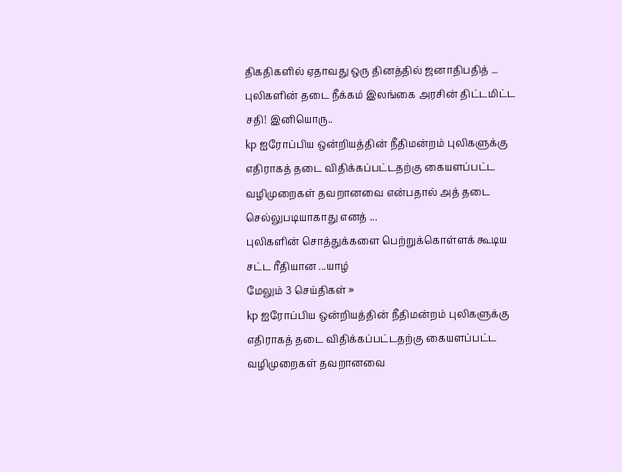திகதிகளில் ஏதாவது ஒரு தினத்தில் ஜனாதிபதித் ...
புலிகளின் தடை நீக்கம் இலங்கை அரசின் திட்டமிட்ட சதி! இனியொரு..
kp ஐரோப்பிய ஒன்றியத்தின் நீதிமன்றம் புலிகளுக்கு எதிராகத் தடை விதிக்கப்பட்டதற்கு கையளப்பட்ட வழிமுறைகள் தவறானவை என்பதால் அத் தடை செல்லுபடியாகாது எனத் ...
புலிகளின் சொத்துக்களை பெற்றுக்கொள்ளக் கூடிய சட்ட ரீதியான ...யாழ்
மேலும் 3 செய்திகள் »
kp ஐரோப்பிய ஒன்றியத்தின் நீதிமன்றம் புலிகளுக்கு எதிராகத் தடை விதிக்கப்பட்டதற்கு கையளப்பட்ட வழிமுறைகள் தவறானவை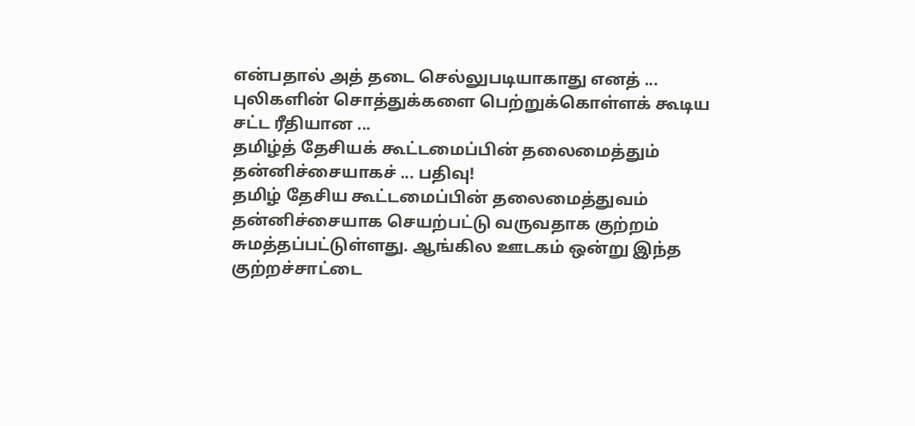என்பதால் அத் தடை செல்லுபடியாகாது எனத் ...
புலிகளின் சொத்துக்களை பெற்றுக்கொள்ளக் கூடிய சட்ட ரீதியான ...
தமிழ்த் தேசியக் கூட்டமைப்பின் தலைமைத்தும் தன்னிச்சையாகச் ... பதிவு!
தமிழ் தேசிய கூட்டமைப்பின் தலைமைத்துவம் தன்னிச்சையாக செயற்பட்டு வருவதாக குற்றம் சுமத்தப்பட்டுள்ளது. ஆங்கில ஊடகம் ஒன்று இந்த குற்றச்சாட்டை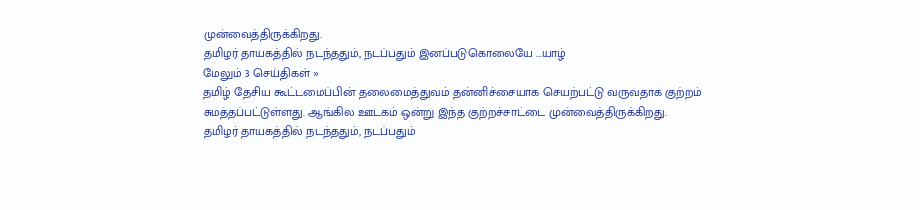முன்வைத்திருக்கிறது.
தமிழர் தாயகத்தில் நடந்ததும், நடப்பதும் இனப்படுகொலையே ...யாழ்
மேலும் 3 செய்திகள் »
தமிழ் தேசிய கூட்டமைப்பின் தலைமைத்துவம் தன்னிச்சையாக செயற்பட்டு வருவதாக குற்றம் சுமத்தப்பட்டுள்ளது. ஆங்கில ஊடகம் ஒன்று இந்த குற்றச்சாட்டை முன்வைத்திருக்கிறது.
தமிழர் தாயகத்தில் நடந்ததும், நடப்பதும்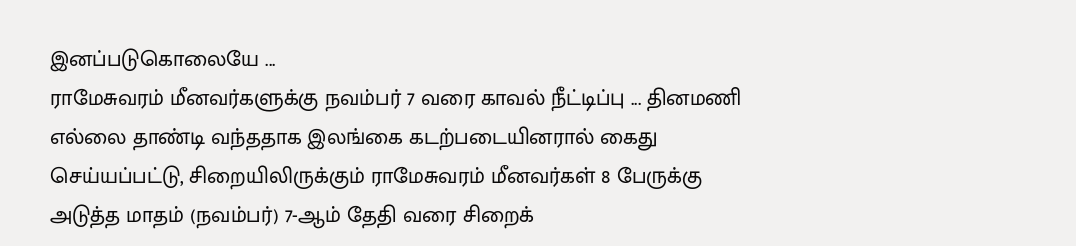இனப்படுகொலையே ...
ராமேசுவரம் மீனவர்களுக்கு நவம்பர் 7 வரை காவல் நீட்டிப்பு ... தினமணி
எல்லை தாண்டி வந்ததாக இலங்கை கடற்படையினரால் கைது செய்யப்பட்டு, சிறையிலிருக்கும் ராமேசுவரம் மீனவர்கள் 8 பேருக்கு அடுத்த மாதம் (நவம்பர்) 7-ஆம் தேதி வரை சிறைக்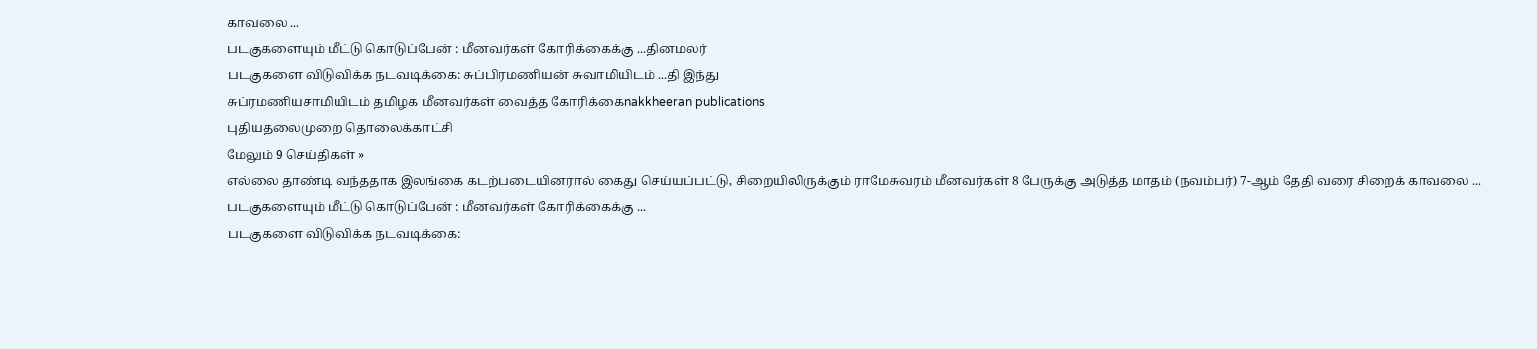காவலை ...
படகுகளையும் மீட்டு கொடுப்பேன் : மீனவர்கள் கோரிக்கைக்கு ...தினமலர்
படகுகளை விடுவிக்க நடவடிக்கை: சுப்பிரமணியன் சுவாமியிடம் ...தி இந்து
சுப்ரமணியசாமியிடம் தமிழக மீனவர்கள் வைத்த கோரிக்கைnakkheeran publications
புதியதலைமுறை தொலைக்காட்சி
மேலும் 9 செய்திகள் »
எல்லை தாண்டி வந்ததாக இலங்கை கடற்படையினரால் கைது செய்யப்பட்டு, சிறையிலிருக்கும் ராமேசுவரம் மீனவர்கள் 8 பேருக்கு அடுத்த மாதம் (நவம்பர்) 7-ஆம் தேதி வரை சிறைக் காவலை ...
படகுகளையும் மீட்டு கொடுப்பேன் : மீனவர்கள் கோரிக்கைக்கு ...
படகுகளை விடுவிக்க நடவடிக்கை: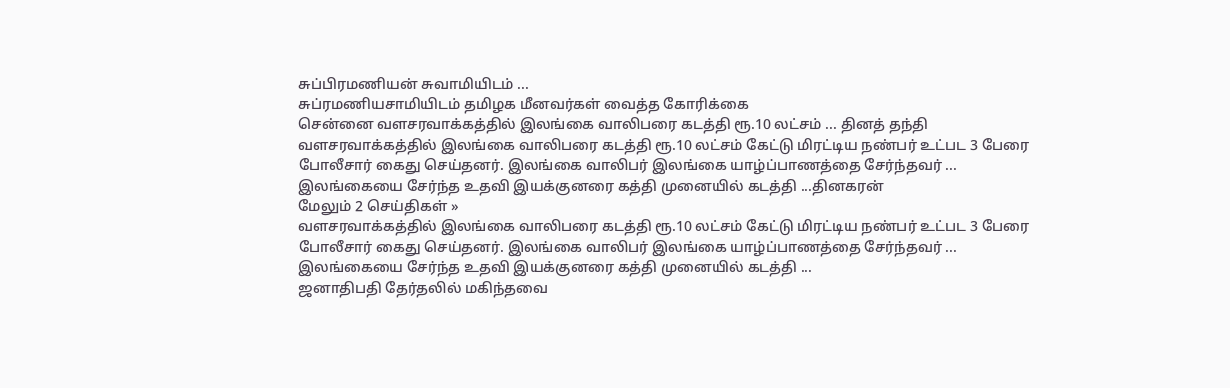சுப்பிரமணியன் சுவாமியிடம் ...
சுப்ரமணியசாமியிடம் தமிழக மீனவர்கள் வைத்த கோரிக்கை
சென்னை வளசரவாக்கத்தில் இலங்கை வாலிபரை கடத்தி ரூ.10 லட்சம் ... தினத் தந்தி
வளசரவாக்கத்தில் இலங்கை வாலிபரை கடத்தி ரூ.10 லட்சம் கேட்டு மிரட்டிய நண்பர் உட்பட 3 பேரை போலீசார் கைது செய்தனர். இலங்கை வாலிபர் இலங்கை யாழ்ப்பாணத்தை சேர்ந்தவர் ...
இலங்கையை சேர்ந்த உதவி இயக்குனரை கத்தி முனையில் கடத்தி ...தினகரன்
மேலும் 2 செய்திகள் »
வளசரவாக்கத்தில் இலங்கை வாலிபரை கடத்தி ரூ.10 லட்சம் கேட்டு மிரட்டிய நண்பர் உட்பட 3 பேரை போலீசார் கைது செய்தனர். இலங்கை வாலிபர் இலங்கை யாழ்ப்பாணத்தை சேர்ந்தவர் ...
இலங்கையை சேர்ந்த உதவி இயக்குனரை கத்தி முனையில் கடத்தி ...
ஜனாதிபதி தேர்தலில் மகிந்தவை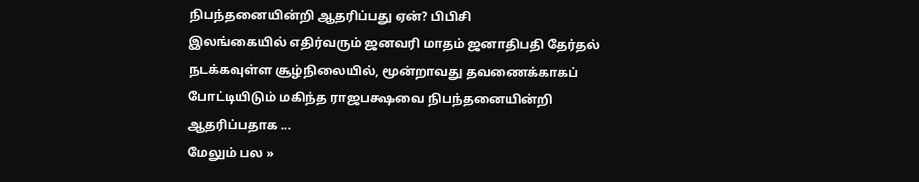நிபந்தனையின்றி ஆதரிப்பது ஏன்? பிபிசி
இலங்கையில் எதிர்வரும் ஜனவரி மாதம் ஜனாதிபதி தேர்தல் நடக்கவுள்ள சூழ்நிலையில், மூன்றாவது தவணைக்காகப் போட்டியிடும் மகிந்த ராஜபக்ஷவை நிபந்தனையின்றி ஆதரிப்பதாக ...
மேலும் பல »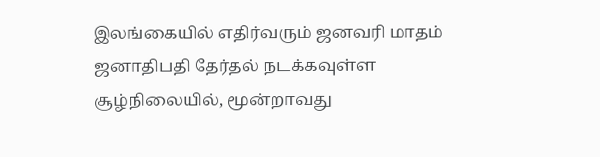இலங்கையில் எதிர்வரும் ஜனவரி மாதம் ஜனாதிபதி தேர்தல் நடக்கவுள்ள சூழ்நிலையில், மூன்றாவது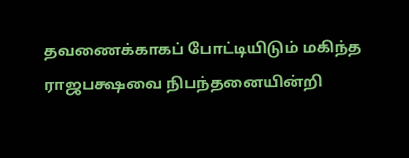தவணைக்காகப் போட்டியிடும் மகிந்த ராஜபக்ஷவை நிபந்தனையின்றி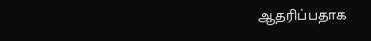ஆதரிப்பதாக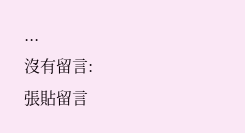...
沒有留言:
張貼留言